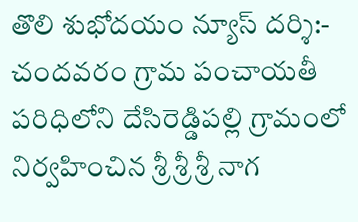తొలి శుభోదయం న్యూస్ దర్శి:-
చందవరం గ్రామ పంచాయతీ పరిధిలోని దేసిరెడ్డిపల్లి గ్రామంలో నిర్వహించిన శ్రీ శ్రీ శ్రీ నాగ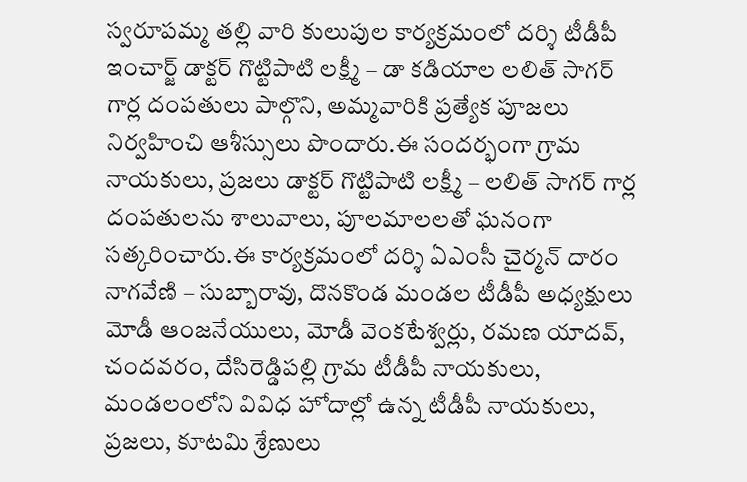స్వరూపమ్మ తల్లి వారి కులుపుల కార్యక్రమంలో దర్శి టీడీపీ ఇంచార్జ్ డాక్టర్ గొట్టిపాటి లక్ష్మీ – డా కడియాల లలిత్ సాగర్ గార్ల దంపతులు పాల్గొని, అమ్మవారికి ప్రత్యేక పూజలు నిర్వహించి ఆశీస్సులు పొందారు.ఈ సందర్భంగా గ్రామ నాయకులు, ప్రజలు డాక్టర్ గొట్టిపాటి లక్ష్మీ – లలిత్ సాగర్ గార్ల దంపతులను శాలువాలు, పూలమాలలతో ఘనంగా సత్కరించారు.ఈ కార్యక్రమంలో దర్శి ఏఎంసీ చైర్మన్ దారం నాగవేణి – సుబ్బారావు, దొనకొండ మండల టీడీపీ అధ్యక్షులు మోడీ ఆంజనేయులు, మోడీ వెంకటేశ్వర్లు, రమణ యాదవ్, చందవరం, దేసిరెడ్డిపల్లి గ్రామ టీడీపీ నాయకులు, మండలంలోని వివిధ హోదాల్లో ఉన్న టీడీపీ నాయకులు, ప్రజలు, కూటమి శ్రేణులు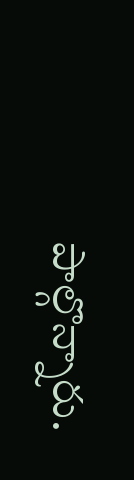పాల్గొన్నారు.